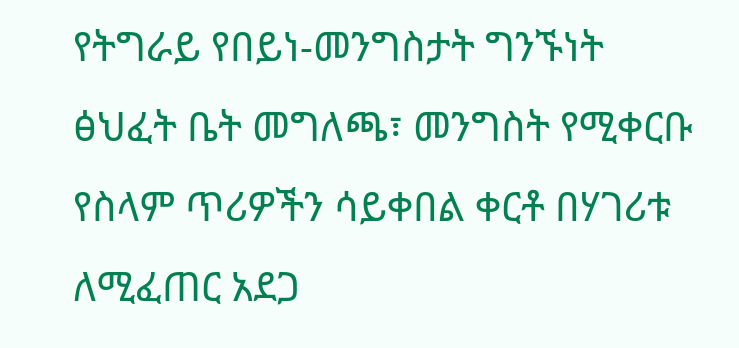የትግራይ የበይነ-መንግስታት ግንኙነት ፅህፈት ቤት መግለጫ፣ መንግስት የሚቀርቡ የስላም ጥሪዎችን ሳይቀበል ቀርቶ በሃገሪቱ ለሚፈጠር አደጋ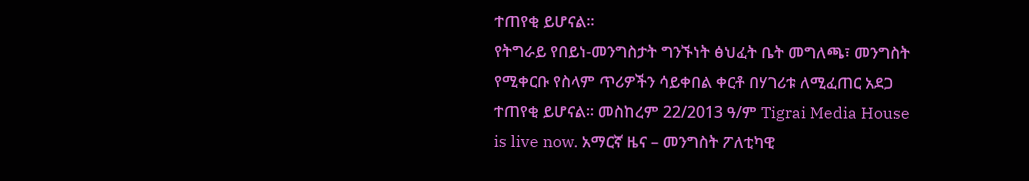ተጠየቂ ይሆናል።
የትግራይ የበይነ-መንግስታት ግንኙነት ፅህፈት ቤት መግለጫ፣ መንግስት የሚቀርቡ የስላም ጥሪዎችን ሳይቀበል ቀርቶ በሃገሪቱ ለሚፈጠር አደጋ ተጠየቂ ይሆናል። መስከረም 22/2013 ዓ/ም Tigrai Media House is live now. አማርኛ ዜና – መንግስት ፖለቲካዊ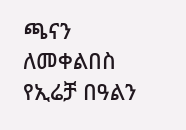ጫናን ለመቀልበስ የኢሬቻ በዓልን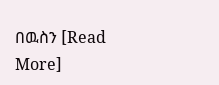በዉስን [Read More]